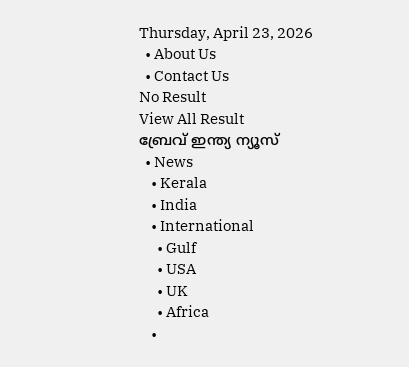Thursday, April 23, 2026
  • About Us
  • Contact Us
No Result
View All Result
ബ്രേവ് ഇന്ത്യ ന്യൂസ്
  • News
    • Kerala
    • India
    • International
      • Gulf
      • USA
      • UK
      • Africa
    •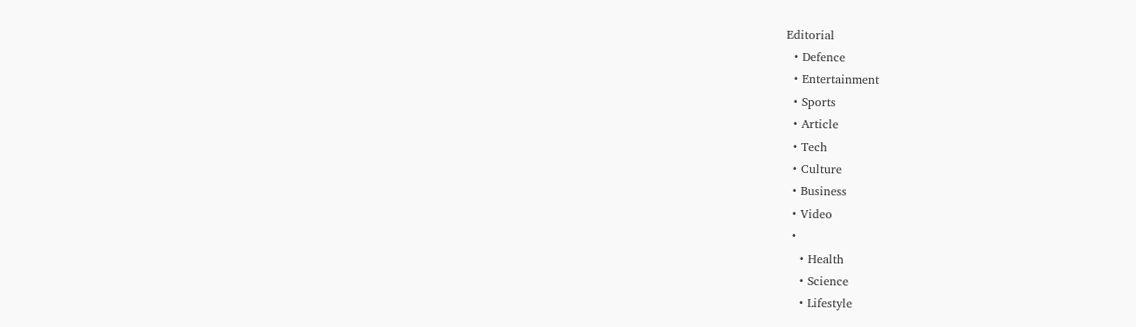Editorial
  • Defence
  • Entertainment
  • Sports
  • Article
  • Tech
  • Culture
  • Business
  • Video
  •
    • Health
    • Science
    • Lifestyle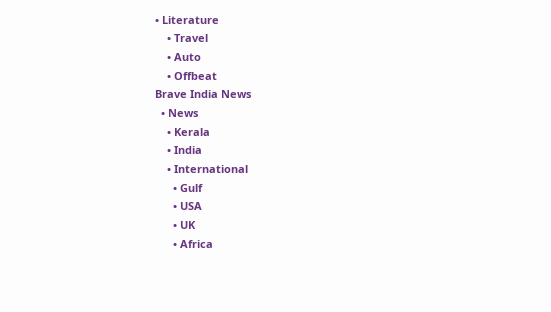• Literature
    • Travel
    • Auto
    • Offbeat
Brave India News
  • News
    • Kerala
    • India
    • International
      • Gulf
      • USA
      • UK
      • Africa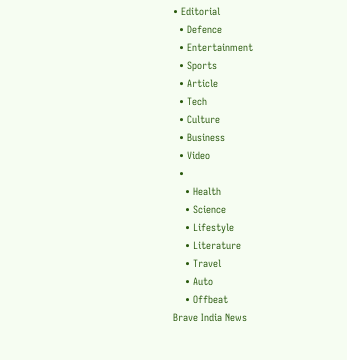• Editorial
  • Defence
  • Entertainment
  • Sports
  • Article
  • Tech
  • Culture
  • Business
  • Video
  •
    • Health
    • Science
    • Lifestyle
    • Literature
    • Travel
    • Auto
    • Offbeat
Brave India News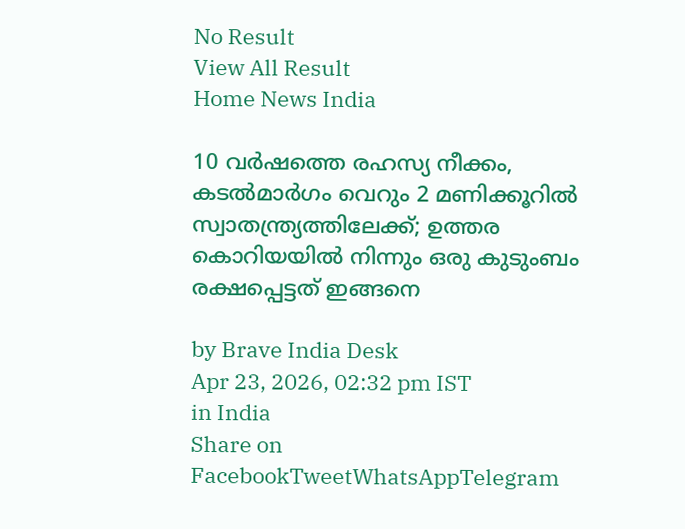No Result
View All Result
Home News India

10 വർഷത്തെ രഹസ്യ നീക്കം, കടൽമാർഗം വെറും 2 മണിക്കൂറിൽ സ്വാതന്ത്ര്യത്തിലേക്ക്; ഉത്തര കൊറിയയിൽ നിന്നും ഒരു കുടുംബം രക്ഷപ്പെട്ടത് ഇങ്ങനെ

by Brave India Desk
Apr 23, 2026, 02:32 pm IST
in India
Share on FacebookTweetWhatsAppTelegram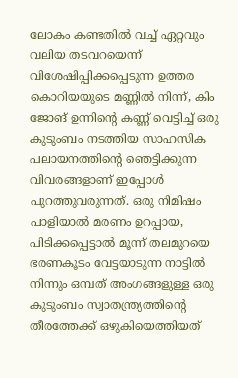ലോകം കണ്ടതിൽ വച്ച് ഏറ്റവും വലിയ തടവറയെന്ന് വിശേഷിപ്പിക്കപ്പെടുന്ന ഉത്തര കൊറിയയുടെ മണ്ണിൽ നിന്ന്, കിം ജോങ് ഉന്നിന്റെ കണ്ണ് വെട്ടിച്ച് ഒരു കുടുംബം നടത്തിയ സാഹസിക പലായനത്തിന്റെ ഞെട്ടിക്കുന്ന വിവരങ്ങളാണ് ഇപ്പോൾ പുറത്തുവരുന്നത്. ഒരു നിമിഷം പാളിയാൽ മരണം ഉറപ്പായ, പിടിക്കപ്പെട്ടാൽ മൂന്ന് തലമുറയെ ഭരണകൂടം വേട്ടയാടുന്ന നാട്ടിൽ നിന്നും ഒമ്പത് അംഗങ്ങളുള്ള ഒരു കുടുംബം സ്വാതന്ത്ര്യത്തിന്റെ തീരത്തേക്ക് ഒഴുകിയെത്തിയത്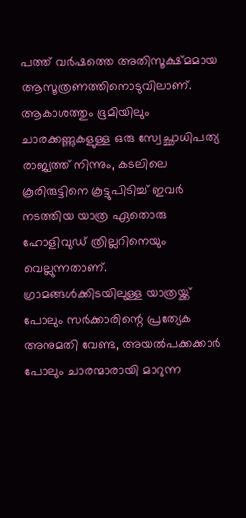പത്ത് വർഷത്തെ അതിസൂക്ഷ്മമായ ആസൂത്രണത്തിനൊടുവിലാണ്. ആകാശത്തും ഭൂമിയിലും ചാരക്കണ്ണുകളുള്ള ഒരു സ്വേച്ഛാധിപത്യ രാജ്യത്ത് നിന്നും, കടലിലെ കൂരിരുട്ടിനെ കൂട്ടുപിടിച്ച് ഇവർ നടത്തിയ യാത്ര ഏതൊരു ഹോളിവുഡ് ത്രില്ലറിനെയും വെല്ലുന്നതാണ്. ഗ്രാമങ്ങൾക്കിടയിലുള്ള യാത്രയ്ക്ക് പോലും സർക്കാരിന്റെ പ്രത്യേക അനുമതി വേണ്ട, അയൽപക്കക്കാർ പോലും ചാരന്മാരായി മാറുന്ന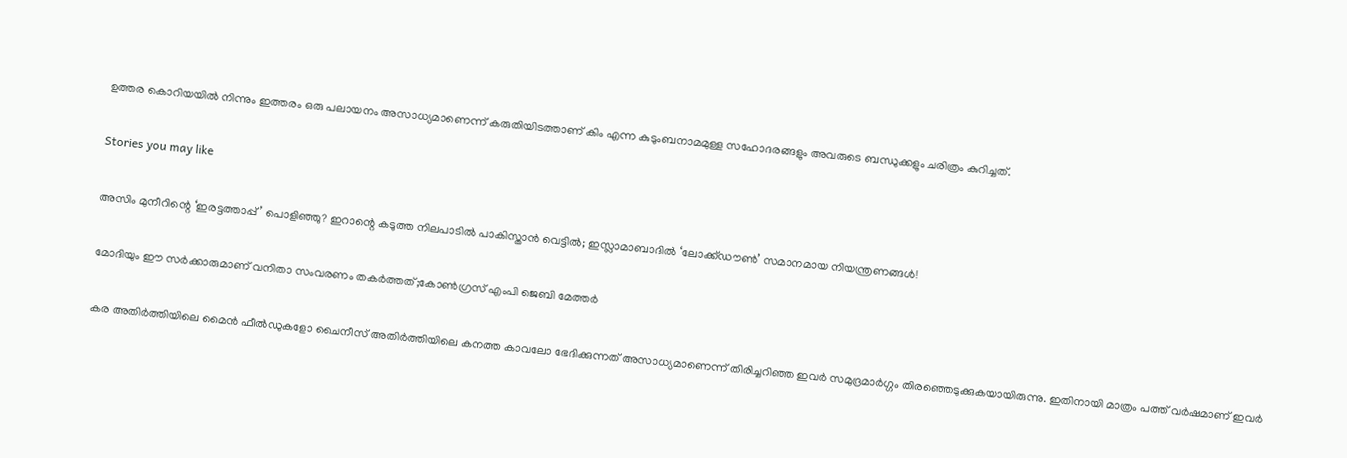ഉത്തര കൊറിയയിൽ നിന്നും ഇത്തരം ഒരു പലായനം അസാധ്യമാണെന്ന് കരുതിയിടത്താണ് കിം എന്ന കുടുംബനാമമുള്ള സഹോദരങ്ങളും അവരുടെ ബന്ധുക്കളും ചരിത്രം കുറിച്ചത്.

Stories you may like

അസിം മുനീറിന്റെ ‘ഇരട്ടത്താപ്പ്’ പൊളിഞ്ഞു? ഇറാന്റെ കടുത്ത നിലപാടിൽ പാകിസ്താൻ വെട്ടിൽ; ഇസ്ലാമാബാദിൽ ‘ലോക്ക്ഡൗൺ’ സമാനമായ നിയന്ത്രണങ്ങൾ!

മോദിയും ഈ സർക്കാരുമാണ് വനിതാ സംവരണം തകർത്തത്;കോൺഗ്രസ് എംപി ജെബി മേത്തർ

കര അതിർത്തിയിലെ മൈൻ ഫീൽഡുകളോ ചൈനീസ് അതിർത്തിയിലെ കനത്ത കാവലോ ഭേദിക്കുന്നത് അസാധ്യമാണെന്ന് തിരിച്ചറിഞ്ഞ ഇവർ സമുദ്രമാർഗ്ഗം തിരഞ്ഞെടുക്കുകയായിരുന്നു. ഇതിനായി മാത്രം പത്ത് വർഷമാണ് ഇവർ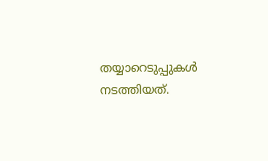തയ്യാറെടുപ്പുകൾ നടത്തിയത്.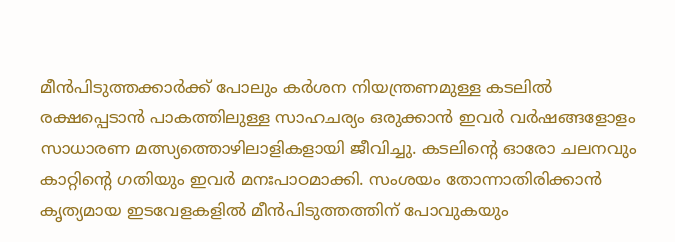മീൻപിടുത്തക്കാർക്ക് പോലും കർശന നിയന്ത്രണമുള്ള കടലിൽ രക്ഷപ്പെടാൻ പാകത്തിലുള്ള സാഹചര്യം ഒരുക്കാൻ ഇവർ വർഷങ്ങളോളം സാധാരണ മത്സ്യത്തൊഴിലാളികളായി ജീവിച്ചു. കടലിന്റെ ഓരോ ചലനവും കാറ്റിന്റെ ഗതിയും ഇവർ മനഃപാഠമാക്കി. സംശയം തോന്നാതിരിക്കാൻ കൃത്യമായ ഇടവേളകളിൽ മീൻപിടുത്തത്തിന് പോവുകയും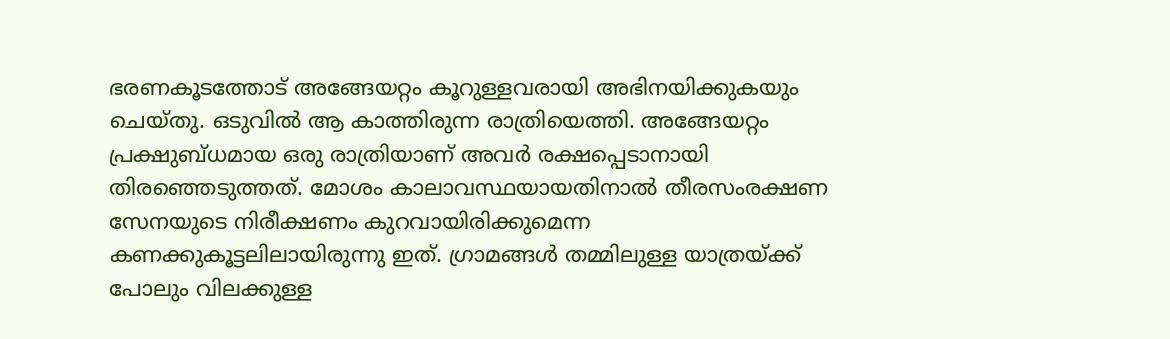ഭരണകൂടത്തോട് അങ്ങേയറ്റം കൂറുള്ളവരായി അഭിനയിക്കുകയും ചെയ്തു. ഒടുവിൽ ആ കാത്തിരുന്ന രാത്രിയെത്തി. അങ്ങേയറ്റം പ്രക്ഷുബ്ധമായ ഒരു രാത്രിയാണ് അവർ രക്ഷപ്പെടാനായി തിരഞ്ഞെടുത്തത്. മോശം കാലാവസ്ഥയായതിനാൽ തീരസംരക്ഷണ സേനയുടെ നിരീക്ഷണം കുറവായിരിക്കുമെന്ന കണക്കുകൂട്ടലിലായിരുന്നു ഇത്. ഗ്രാമങ്ങൾ തമ്മിലുള്ള യാത്രയ്ക്ക് പോലും വിലക്കുള്ള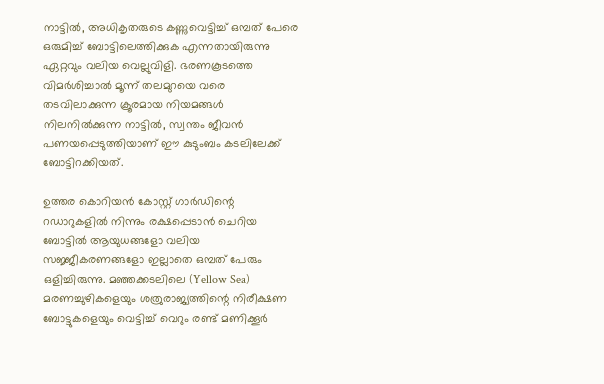നാട്ടിൽ, അധികൃതരുടെ കണ്ണുവെട്ടിച്ച് ഒമ്പത് പേരെ ഒരുമിച്ച് ബോട്ടിലെത്തിക്കുക എന്നതായിരുന്നു ഏറ്റവും വലിയ വെല്ലുവിളി. ഭരണകൂടത്തെ വിമർശിച്ചാൽ മൂന്ന് തലമുറയെ വരെ തടവിലാക്കുന്ന ക്രൂരമായ നിയമങ്ങൾ നിലനിൽക്കുന്ന നാട്ടിൽ, സ്വന്തം ജീവൻ പണയപ്പെടുത്തിയാണ് ഈ കുടുംബം കടലിലേക്ക് ബോട്ടിറക്കിയത്.

ഉത്തര കൊറിയൻ കോസ്റ്റ് ഗാർഡിന്റെ റഡാറുകളിൽ നിന്നും രക്ഷപ്പെടാൻ ചെറിയ ബോട്ടിൽ ആയുധങ്ങളോ വലിയ സജ്ജീകരണങ്ങളോ ഇല്ലാതെ ഒമ്പത് പേരും ഒളിച്ചിരുന്നു. മഞ്ഞക്കടലിലെ (Yellow Sea) മരണച്ചുഴികളെയും ശത്രുരാജ്യത്തിന്റെ നിരീക്ഷണ ബോട്ടുകളെയും വെട്ടിച്ച് വെറും രണ്ട് മണിക്കൂർ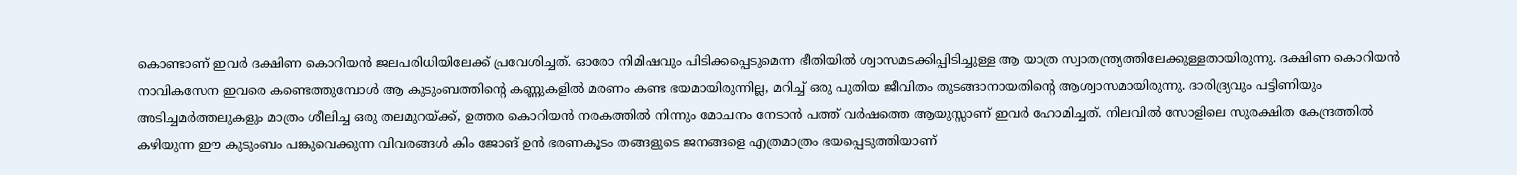കൊണ്ടാണ് ഇവർ ദക്ഷിണ കൊറിയൻ ജലപരിധിയിലേക്ക് പ്രവേശിച്ചത്. ഓരോ നിമിഷവും പിടിക്കപ്പെടുമെന്ന ഭീതിയിൽ ശ്വാസമടക്കിപ്പിടിച്ചുള്ള ആ യാത്ര സ്വാതന്ത്ര്യത്തിലേക്കുള്ളതായിരുന്നു. ദക്ഷിണ കൊറിയൻ നാവികസേന ഇവരെ കണ്ടെത്തുമ്പോൾ ആ കുടുംബത്തിന്റെ കണ്ണുകളിൽ മരണം കണ്ട ഭയമായിരുന്നില്ല, മറിച്ച് ഒരു പുതിയ ജീവിതം തുടങ്ങാനായതിന്റെ ആശ്വാസമായിരുന്നു. ദാരിദ്ര്യവും പട്ടിണിയും അടിച്ചമർത്തലുകളും മാത്രം ശീലിച്ച ഒരു തലമുറയ്ക്ക്, ഉത്തര കൊറിയൻ നരകത്തിൽ നിന്നും മോചനം നേടാൻ പത്ത് വർഷത്തെ ആയുസ്സാണ് ഇവർ ഹോമിച്ചത്. നിലവിൽ സോളിലെ സുരക്ഷിത കേന്ദ്രത്തിൽ കഴിയുന്ന ഈ കുടുംബം പങ്കുവെക്കുന്ന വിവരങ്ങൾ കിം ജോങ് ഉൻ ഭരണകൂടം തങ്ങളുടെ ജനങ്ങളെ എത്രമാത്രം ഭയപ്പെടുത്തിയാണ്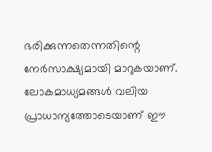ഭരിക്കുന്നതെന്നതിന്റെ നേർസാക്ഷ്യമായി മാറുകയാണ്. ലോകമാധ്യമങ്ങൾ വലിയ പ്രാധാന്യത്തോടെയാണ് ഈ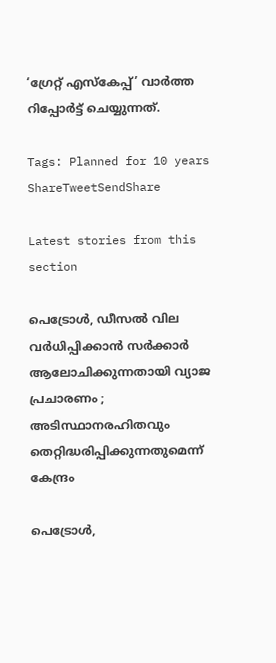‘ഗ്രേറ്റ് എസ്കേപ്പ്’ വാർത്ത റിപ്പോർട്ട് ചെയ്യുന്നത്.

Tags: Planned for 10 years
ShareTweetSendShare

Latest stories from this section

പെട്രോൾ, ഡീസൽ വില വർധിപ്പിക്കാൻ സർക്കാർ ആലോചിക്കുന്നതായി വ്യാജ പ്രചാരണം ; അടിസ്ഥാനരഹിതവും തെറ്റിദ്ധരിപ്പിക്കുന്നതുമെന്ന് കേന്ദ്രം

പെട്രോൾ,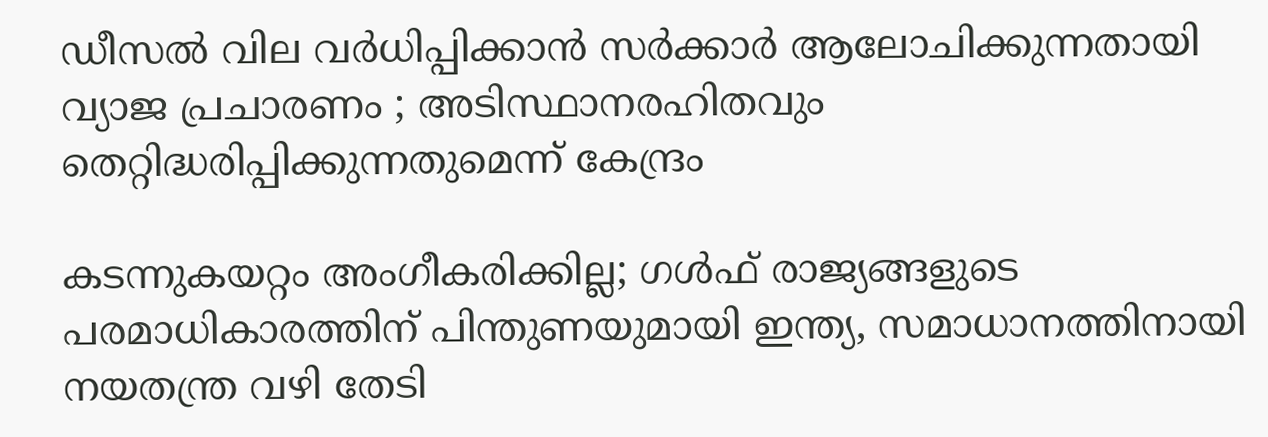ഡീസൽ വില വർധിപ്പിക്കാൻ സർക്കാർ ആലോചിക്കുന്നതായി വ്യാജ പ്രചാരണം ; അടിസ്ഥാനരഹിതവും തെറ്റിദ്ധരിപ്പിക്കുന്നതുമെന്ന് കേന്ദ്രം

കടന്നുകയറ്റം അംഗീകരിക്കില്ല; ഗൾഫ് രാജ്യങ്ങളുടെ പരമാധികാരത്തിന് പിന്തുണയുമായി ഇന്ത്യ, സമാധാനത്തിനായി നയതന്ത്ര വഴി തേടി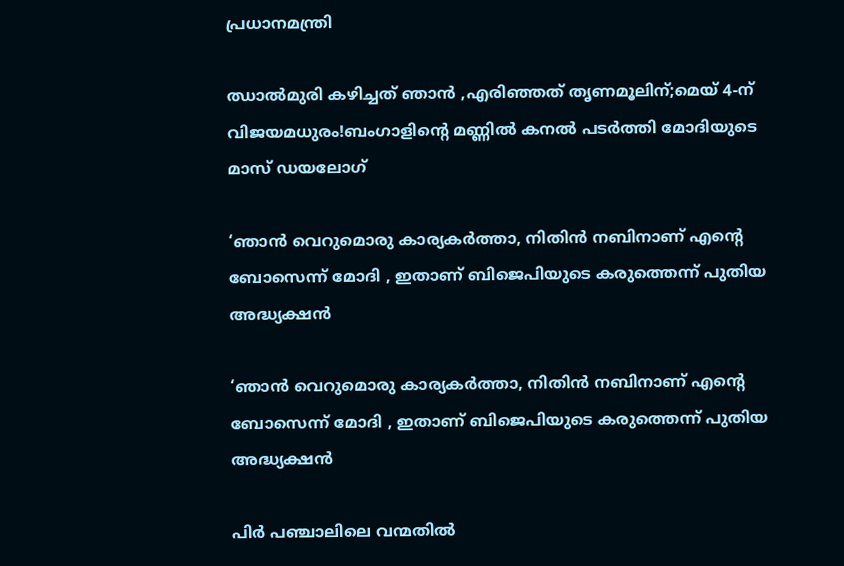പ്രധാനമന്ത്രി

ഝാൽമുരി കഴിച്ചത് ഞാൻ ,എരിഞ്ഞത് തൃണമൂലിന്;മെയ് 4-ന് വിജയമധുരം!ബംഗാളിന്റെ മണ്ണിൽ കനൽ പടർത്തി മോദിയുടെ മാസ് ഡയലോഗ്

‘ഞാൻ വെറുമൊരു കാര്യകർത്താ, നിതിൻ നബിനാണ് എന്റെ ബോസെന്ന് മോദി , ഇതാണ് ബിജെപിയുടെ കരുത്തെന്ന് പുതിയ അദ്ധ്യക്ഷൻ

‘ഞാൻ വെറുമൊരു കാര്യകർത്താ, നിതിൻ നബിനാണ് എന്റെ ബോസെന്ന് മോദി , ഇതാണ് ബിജെപിയുടെ കരുത്തെന്ന് പുതിയ അദ്ധ്യക്ഷൻ

പിർ പഞ്ചാലിലെ വന്മതിൽ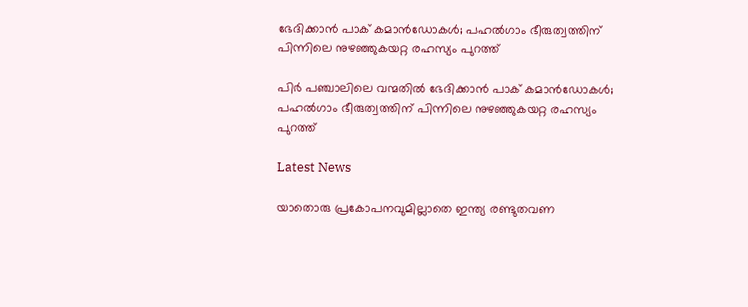ഭേദിക്കാൻ പാക് കമാൻഡോകൾ; പഹൽഗാം ഭീരുത്വത്തിന് പിന്നിലെ നുഴഞ്ഞുകയറ്റ രഹസ്യം പുറത്ത്

പിർ പഞ്ചാലിലെ വന്മതിൽ ഭേദിക്കാൻ പാക് കമാൻഡോകൾ; പഹൽഗാം ഭീരുത്വത്തിന് പിന്നിലെ നുഴഞ്ഞുകയറ്റ രഹസ്യം പുറത്ത്

Latest News

യാതൊരു പ്രകോപനവുമില്ലാതെ ഇന്ത്യ രണ്ടുതവണ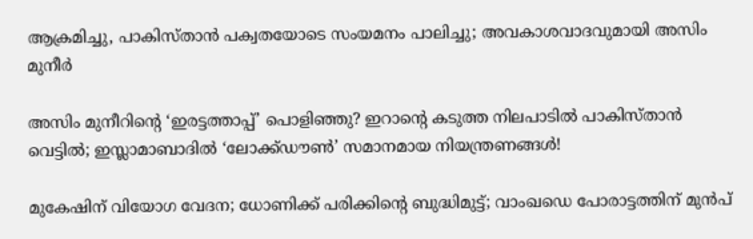ആക്രമിച്ചു, പാകിസ്താൻ പക്വതയോടെ സംയമനം പാലിച്ചു; അവകാശവാദവുമായി അസിം മുനീർ

അസിം മുനീറിന്റെ ‘ഇരട്ടത്താപ്പ്’ പൊളിഞ്ഞു? ഇറാന്റെ കടുത്ത നിലപാടിൽ പാകിസ്താൻ വെട്ടിൽ; ഇസ്ലാമാബാദിൽ ‘ലോക്ക്ഡൗൺ’ സമാനമായ നിയന്ത്രണങ്ങൾ!

മുകേഷിന് വിയോഗ വേദന; ധോണിക്ക് പരിക്കിന്റെ ബുദ്ധിമുട്ട്; വാംഖഡെ പോരാട്ടത്തിന് മുൻപ്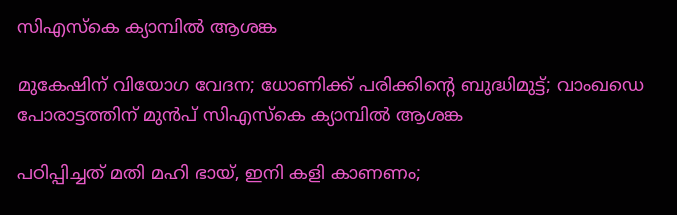സിഎസ്‌കെ ക്യാമ്പിൽ ആശങ്ക

മുകേഷിന് വിയോഗ വേദന; ധോണിക്ക് പരിക്കിന്റെ ബുദ്ധിമുട്ട്; വാംഖഡെ പോരാട്ടത്തിന് മുൻപ് സിഎസ്‌കെ ക്യാമ്പിൽ ആശങ്ക

പഠിപ്പിച്ചത് മതി മഹി ഭായ്, ഇനി കളി കാണണം;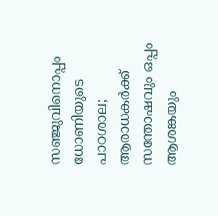സഞ്ജുവിനൊപ്പം ധോണിയുടെ പാഠശാല; ആരാധകർക്ക് സന്തോഷവും ഒപ്പം ആശങ്കയും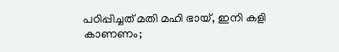പഠിപ്പിച്ചത് മതി മഹി ഭായ്, ഇനി കളി കാണണം;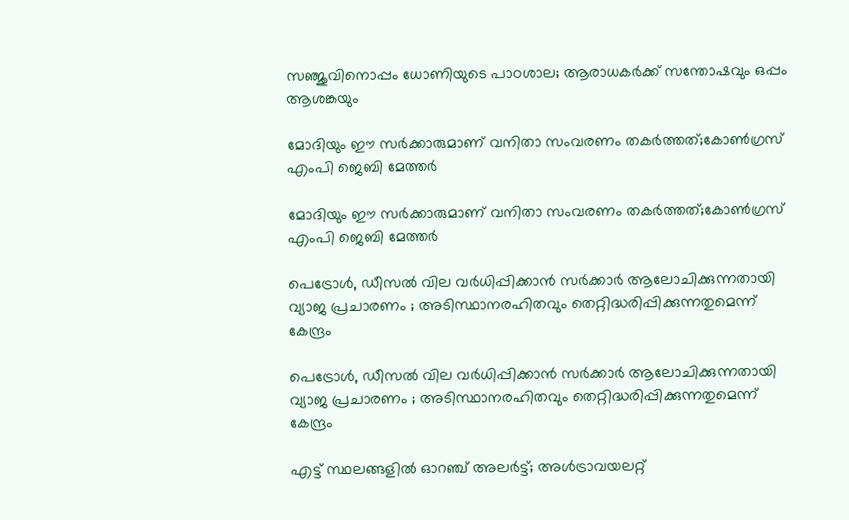സഞ്ജുവിനൊപ്പം ധോണിയുടെ പാഠശാല; ആരാധകർക്ക് സന്തോഷവും ഒപ്പം ആശങ്കയും

മോദിയും ഈ സർക്കാരുമാണ് വനിതാ സംവരണം തകർത്തത്;കോൺഗ്രസ് എംപി ജെബി മേത്തർ

മോദിയും ഈ സർക്കാരുമാണ് വനിതാ സംവരണം തകർത്തത്;കോൺഗ്രസ് എംപി ജെബി മേത്തർ

പെട്രോൾ, ഡീസൽ വില വർധിപ്പിക്കാൻ സർക്കാർ ആലോചിക്കുന്നതായി വ്യാജ പ്രചാരണം ; അടിസ്ഥാനരഹിതവും തെറ്റിദ്ധരിപ്പിക്കുന്നതുമെന്ന് കേന്ദ്രം

പെട്രോൾ, ഡീസൽ വില വർധിപ്പിക്കാൻ സർക്കാർ ആലോചിക്കുന്നതായി വ്യാജ പ്രചാരണം ; അടിസ്ഥാനരഹിതവും തെറ്റിദ്ധരിപ്പിക്കുന്നതുമെന്ന് കേന്ദ്രം

എട്ട് സ്ഥലങ്ങളിൽ ഓറഞ്ച് അലർട്ട്; അൾട്രാവയലറ്റ്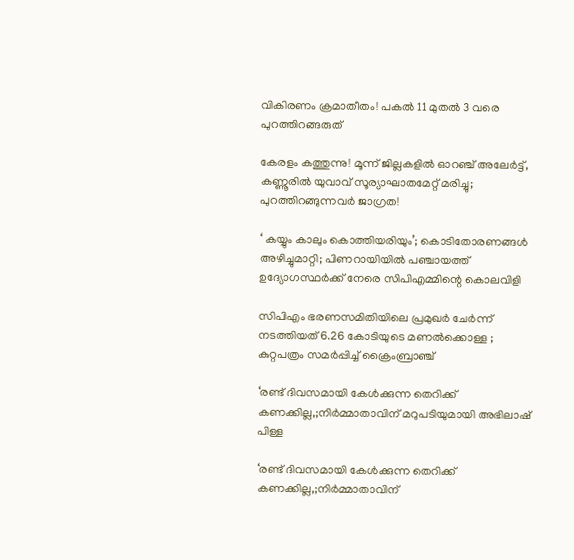വികിരണം ക്രമാതീതം! പകൽ 11 മുതൽ 3 വരെ പുറത്തിറങ്ങരുത്

കേരളം കത്തുന്നു! മൂന്ന് ജില്ലകളിൽ ഓറഞ്ച് അലേർട്ട്, കണ്ണൂരിൽ യുവാവ് സൂര്യാഘാതമേറ്റ് മരിച്ചു; പുറത്തിറങ്ങുന്നവർ ജാഗ്രത!

‘ കയ്യും കാലും കൊത്തിയരിയും’; കൊടിതോരണങ്ങൾ അഴിച്ചുമാറ്റി; പിണറായിയിൽ പഞ്ചായത്ത് ഉദ്യോഗസ്ഥർക്ക് നേരെ സിപിഎമ്മിന്റെ കൊലവിളി

സിപിഎം ഭരണസമിതിയിലെ പ്രമുഖർ ചേർന്ന് നടത്തിയത് 6.26 കോടിയുടെ മണൽക്കൊള്ള ; കുറ്റപത്രം സമർപ്പിച്ച് ക്രൈംബ്രാഞ്ച്

‘രണ്ട് ദിവസമായി കേൾക്കുന്ന തെറിക്ക് കണക്കില്ല,;നിർമ്മാതാവിന് മറുപടിയുമായി അഭിലാഷ് പിള്ള

‘രണ്ട് ദിവസമായി കേൾക്കുന്ന തെറിക്ക് കണക്കില്ല,;നിർമ്മാതാവിന്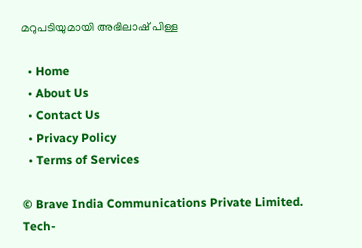മറുപടിയുമായി അഭിലാഷ് പിള്ള

  • Home
  • About Us
  • Contact Us
  • Privacy Policy
  • Terms of Services

© Brave India Communications Private Limited.
Tech-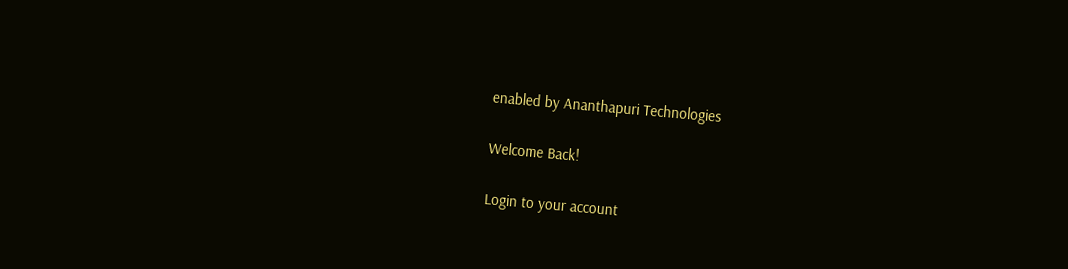enabled by Ananthapuri Technologies

Welcome Back!

Login to your account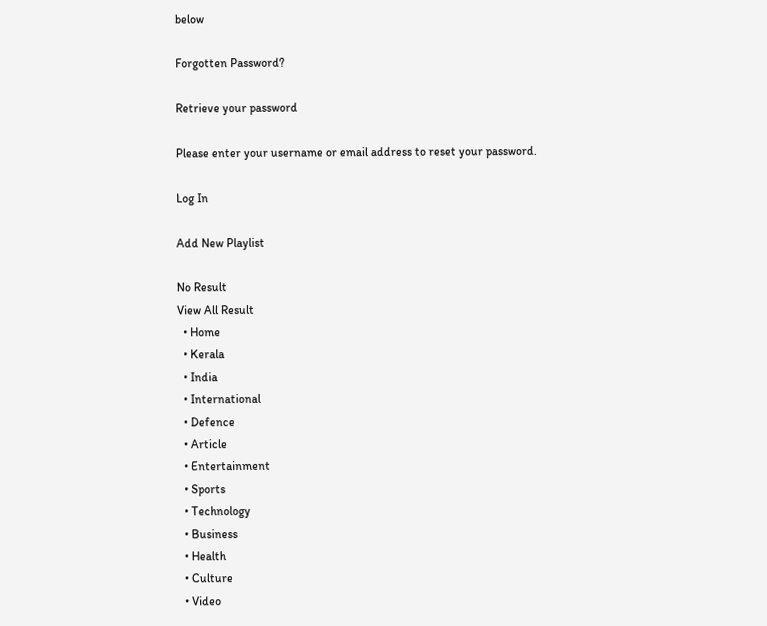below

Forgotten Password?

Retrieve your password

Please enter your username or email address to reset your password.

Log In

Add New Playlist

No Result
View All Result
  • Home
  • Kerala
  • India
  • International
  • Defence
  • Article
  • Entertainment
  • Sports
  • Technology
  • Business
  • Health
  • Culture
  • Video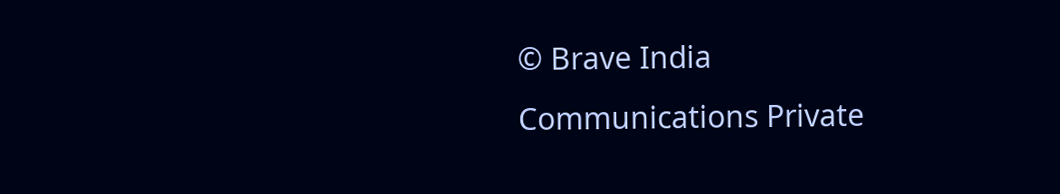© Brave India Communications Private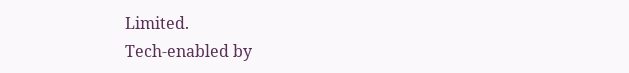Limited.
Tech-enabled by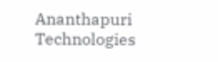Ananthapuri Technologies